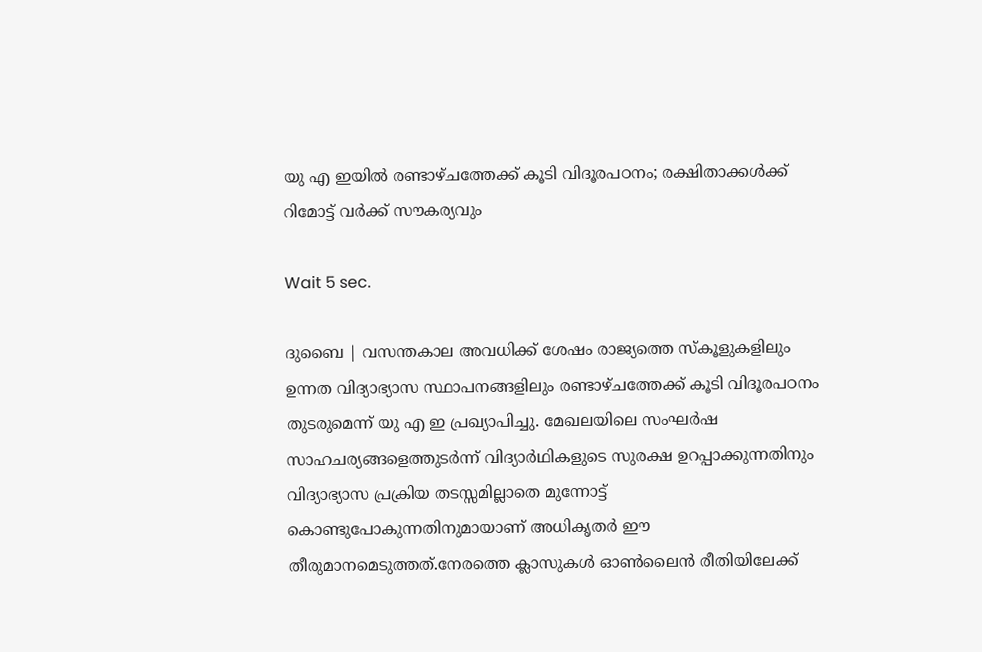യു എ ഇയില്‍ രണ്ടാഴ്ചത്തേക്ക് കൂടി വിദൂരപഠനം; രക്ഷിതാക്കള്‍ക്ക് റിമോട്ട് വര്‍ക്ക് സൗകര്യവും

Wait 5 sec.

ദുബൈ | വസന്തകാല അവധിക്ക് ശേഷം രാജ്യത്തെ സ്‌കൂളുകളിലും ഉന്നത വിദ്യാഭ്യാസ സ്ഥാപനങ്ങളിലും രണ്ടാഴ്ചത്തേക്ക് കൂടി വിദൂരപഠനം തുടരുമെന്ന് യു എ ഇ പ്രഖ്യാപിച്ചു. മേഖലയിലെ സംഘര്‍ഷ സാഹചര്യങ്ങളെത്തുടര്‍ന്ന് വിദ്യാര്‍ഥികളുടെ സുരക്ഷ ഉറപ്പാക്കുന്നതിനും വിദ്യാഭ്യാസ പ്രക്രിയ തടസ്സമില്ലാതെ മുന്നോട്ട് കൊണ്ടുപോകുന്നതിനുമായാണ് അധികൃതര്‍ ഈ തീരുമാനമെടുത്തത്.നേരത്തെ ക്ലാസുകള്‍ ഓണ്‍ലൈന്‍ രീതിയിലേക്ക്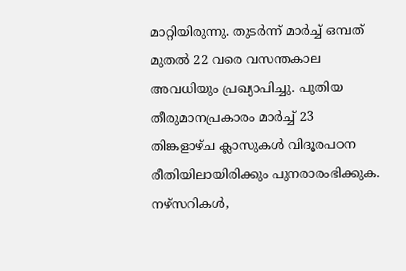മാറ്റിയിരുന്നു. തുടര്‍ന്ന് മാര്‍ച്ച് ഒമ്പത് മുതല്‍ 22 വരെ വസന്തകാല അവധിയും പ്രഖ്യാപിച്ചു. പുതിയ തീരുമാനപ്രകാരം മാര്‍ച്ച് 23 തിങ്കളാഴ്ച ക്ലാസുകള്‍ വിദൂരപഠന രീതിയിലായിരിക്കും പുനരാരംഭിക്കുക. നഴ്സറികള്‍,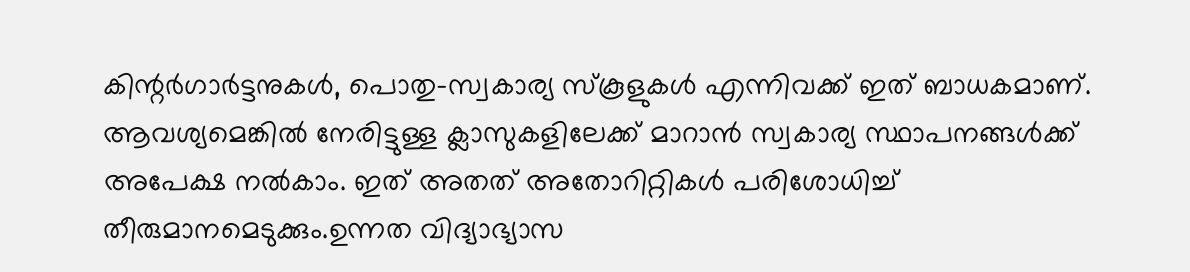കിന്റര്‍ഗാര്‍ട്ടനുകള്‍, പൊതു-സ്വകാര്യ സ്‌കൂളുകള്‍ എന്നിവക്ക് ഇത് ബാധകമാണ്. ആവശ്യമെങ്കില്‍ നേരിട്ടുള്ള ക്ലാസുകളിലേക്ക് മാറാന്‍ സ്വകാര്യ സ്ഥാപനങ്ങള്‍ക്ക് അപേക്ഷ നല്‍കാം. ഇത് അതത് അതോറിറ്റികള്‍ പരിശോധിച്ച് തീരുമാനമെടുക്കും.ഉന്നത വിദ്യാഭ്യാസ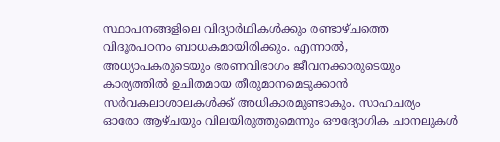സ്ഥാപനങ്ങളിലെ വിദ്യാര്‍ഥികള്‍ക്കും രണ്ടാഴ്ചത്തെ വിദൂരപഠനം ബാധകമായിരിക്കും. എന്നാല്‍, അധ്യാപകരുടെയും ഭരണവിഭാഗം ജീവനക്കാരുടെയും കാര്യത്തില്‍ ഉചിതമായ തീരുമാനമെടുക്കാന്‍ സര്‍വകലാശാലകള്‍ക്ക് അധികാരമുണ്ടാകും. സാഹചര്യം ഓരോ ആഴ്ചയും വിലയിരുത്തുമെന്നും ഔദ്യോഗിക ചാനലുകള്‍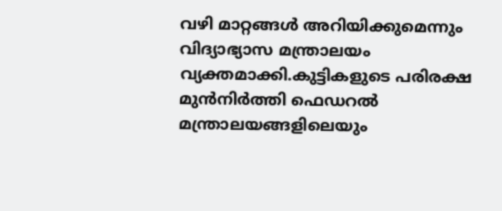വഴി മാറ്റങ്ങള്‍ അറിയിക്കുമെന്നും വിദ്യാഭ്യാസ മന്ത്രാലയം വ്യക്തമാക്കി.കുട്ടികളുടെ പരിരക്ഷ മുന്‍നിര്‍ത്തി ഫെഡറല്‍ മന്ത്രാലയങ്ങളിലെയും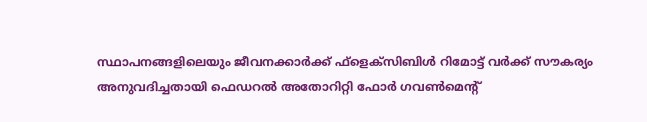സ്ഥാപനങ്ങളിലെയും ജീവനക്കാര്‍ക്ക് ഫ്‌ളെക്സിബിള്‍ റിമോട്ട് വര്‍ക്ക് സൗകര്യം അനുവദിച്ചതായി ഫെഡറല്‍ അതോറിറ്റി ഫോര്‍ ഗവണ്‍മെന്റ്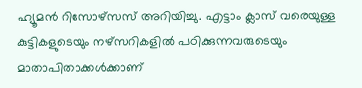ഹ്യൂമന്‍ റിസോഴ്‌സസ് അറിയിച്ചു. എട്ടാം ക്ലാസ് വരെയുള്ള കുട്ടികളുടെയും നഴ്സറികളില്‍ പഠിക്കുന്നവരുടെയും മാതാപിതാക്കള്‍ക്കാണ്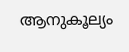ആനുകൂല്യം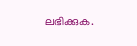ലഭിക്കുക.